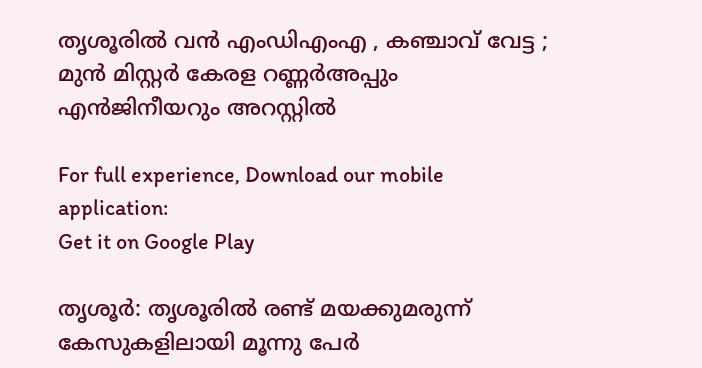തൃശൂരില്‍ വന്‍ എംഡിഎംഎ , കഞ്ചാവ് വേട്ട ; മുന്‍ മിസ്റ്റര്‍ കേരള റണ്ണര്‍അപ്പും എന്‍ജിനീയറും അറസ്റ്റില്‍

For full experience, Download our mobile application:
Get it on Google Play

തൃശൂര്‍: തൃശൂരില്‍ രണ്ട് മയക്കുമരുന്ന് കേസുകളിലായി മൂന്നു പേര്‍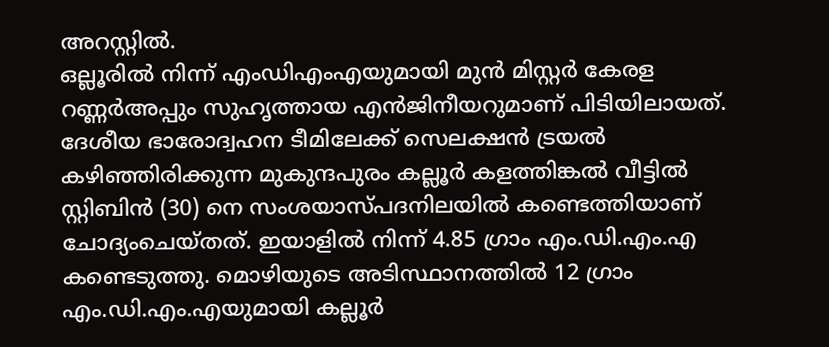അറസ്റ്റില്‍.
ഒല്ലൂരില്‍ നിന്ന് എംഡിഎംഎയുമായി മുന്‍ മിസ്റ്റര്‍ കേരള റണ്ണര്‍അപ്പും സുഹൃത്തായ എന്‍ജിനീയറുമാണ് പിടിയിലായത്. ദേശീയ ഭാരോദ്വഹന ടീമിലേക്ക് സെലക്ഷന്‍ ട്രയല്‍ കഴിഞ്ഞിരിക്കുന്ന മുകുന്ദപുരം കല്ലൂര്‍ കളത്തിങ്കല്‍ വീട്ടില്‍ സ്റ്റിബിന്‍ (30) നെ സംശയാസ്പദനിലയില്‍ കണ്ടെത്തിയാണ് ചോദ്യംചെയ്തത്. ഇയാളില്‍ നിന്ന് 4.85 ഗ്രാം എം.ഡി.എം.എ കണ്ടെടുത്തു. മൊഴിയുടെ അടിസ്ഥാനത്തില്‍ 12 ഗ്രാം എം.ഡി.എം.എയുമായി കല്ലൂര്‍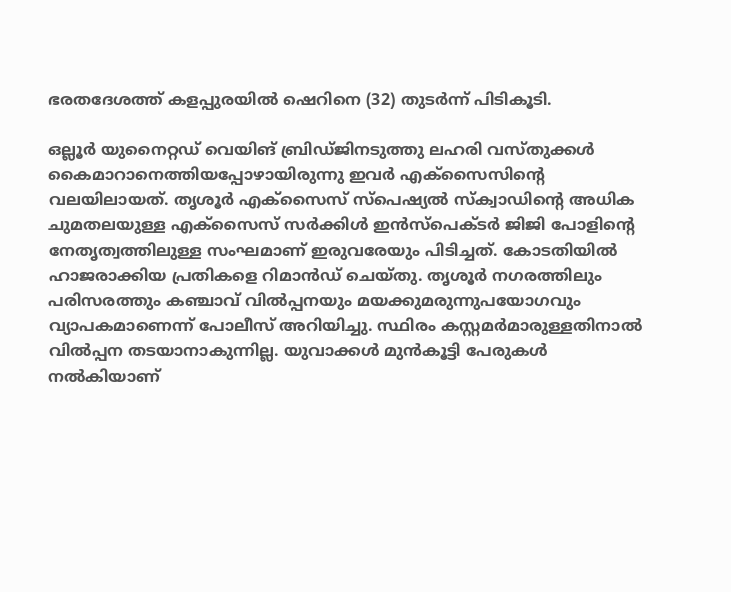ഭരതദേശത്ത് കളപ്പുരയില്‍ ഷെറിനെ (32) തുടര്‍ന്ന് പിടികൂടി.

ഒല്ലൂര്‍ യുനൈറ്റഡ് വെയിങ് ബ്രിഡ്ജിനടുത്തു ലഹരി വസ്തുക്കള്‍ കൈമാറാനെത്തിയപ്പോഴായിരുന്നു ഇവര്‍ എക്‌സൈസിന്റെ വലയിലായത്. തൃശൂര്‍ എക്‌സൈസ് സ്‌പെഷ്യല്‍ സ്‌ക്വാഡിന്റെ അധിക ചുമതലയുള്ള എക്‌സൈസ് സര്‍ക്കിള്‍ ഇന്‍സ്‌പെക്ടര്‍ ജിജി പോളിന്റെ നേതൃത്വത്തിലുള്ള സംഘമാണ് ഇരുവരേയും പിടിച്ചത്. കോടതിയില്‍ ഹാജരാക്കിയ പ്രതികളെ റിമാന്‍ഡ് ചെയ്തു. തൃശൂര്‍ നഗരത്തിലും പരിസരത്തും കഞ്ചാവ് വില്‍പ്പനയും മയക്കുമരുന്നുപയോഗവും വ്യാപകമാണെന്ന് പോലീസ് അറിയിച്ചു. സ്ഥിരം കസ്റ്റമര്‍മാരുള്ളതിനാല്‍ വില്‍പ്പന തടയാനാകുന്നില്ല. യുവാക്കള്‍ മുന്‍കൂട്ടി പേരുകള്‍ നല്‍കിയാണ്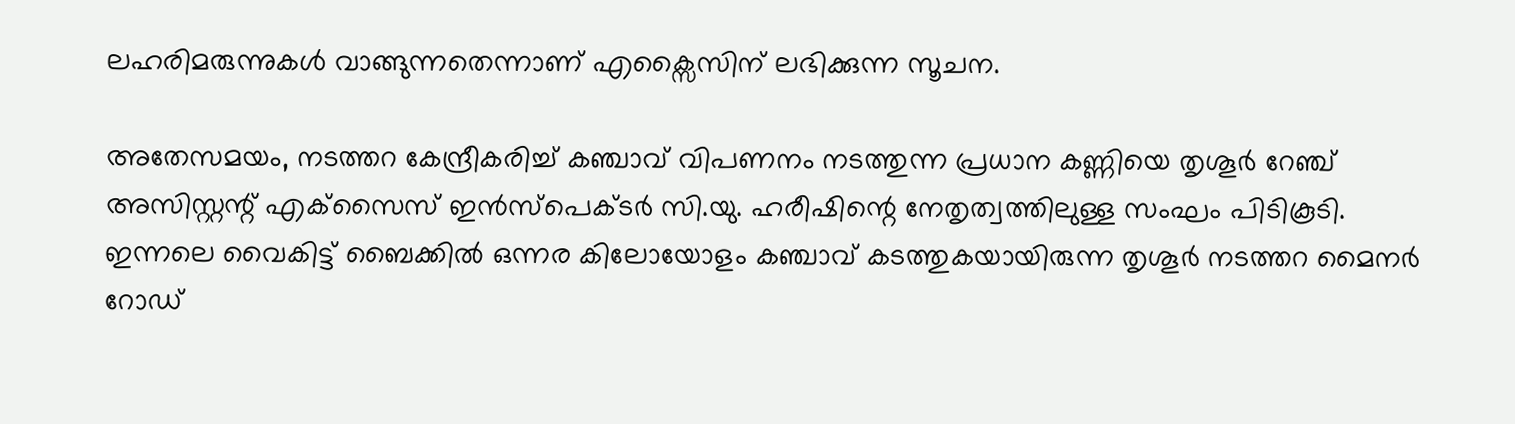ലഹരിമരുന്നുകള്‍ വാങ്ങുന്നതെന്നാണ് എക്സൈസിന് ലഭിക്കുന്ന സൂചന.

അതേസമയം, നടത്തറ കേന്ദ്രീകരിച്ച് കഞ്ചാവ് വിപണനം നടത്തുന്ന പ്രധാന കണ്ണിയെ തൃശൂര്‍ റേഞ്ച് അസിസ്റ്റന്റ് എക്‌സൈസ് ഇന്‍സ്‌പെക്ടര്‍ സി.യു. ഹരീഷിന്റെ നേതൃത്വത്തിലുള്ള സംഘം പിടികൂടി. ഇന്നലെ വൈകിട്ട് ബൈക്കില്‍ ഒന്നര കിലോയോളം കഞ്ചാവ് കടത്തുകയായിരുന്ന തൃശൂര്‍ നടത്തറ മൈനര്‍ റോഡ്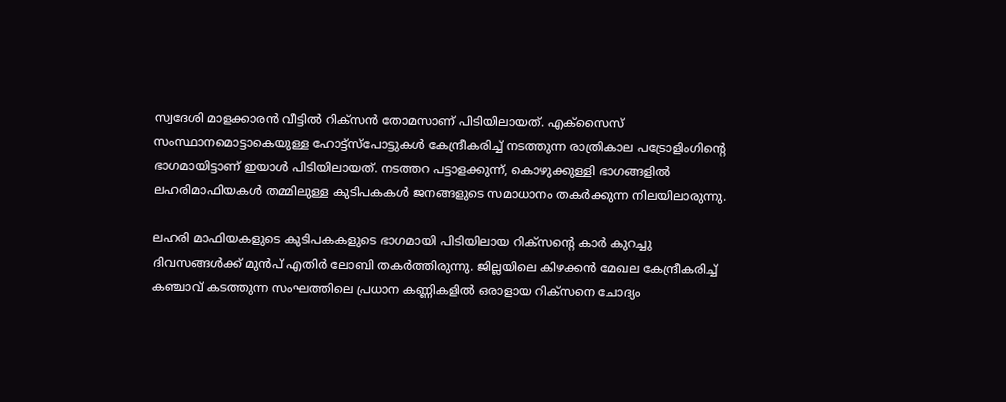സ്വദേശി മാളക്കാരന്‍ വീട്ടില്‍ റിക്‌സന്‍ തോമസാണ് പിടിയിലായത്. എക്‌സൈസ് സംസ്ഥാനമൊട്ടാകെയുള്ള ഹോട്ട്‌സ്‌പോട്ടുകള്‍ കേന്ദ്രീകരിച്ച് നടത്തുന്ന രാത്രികാല പട്രോളിംഗിന്റെ ഭാഗമായിട്ടാണ് ഇയാള്‍ പിടിയിലായത്. നടത്തറ പട്ടാളക്കുന്ന്, കൊഴുക്കുള്ളി ഭാഗങ്ങളില്‍ ലഹരിമാഫിയകള്‍ തമ്മിലുള്ള കുടിപകകള്‍ ജനങ്ങളുടെ സമാധാനം തകര്‍ക്കുന്ന നിലയിലാരുന്നു.

ലഹരി മാഫിയകളുടെ കുടിപകകളുടെ ഭാഗമായി പിടിയിലായ റിക്‌സന്റെ കാര്‍ കുറച്ചു ദിവസങ്ങള്‍ക്ക് മുന്‍പ് എതിര്‍ ലോബി തകര്‍ത്തിരുന്നു. ജില്ലയിലെ കിഴക്കന്‍ മേഖല കേന്ദ്രീകരിച്ച് കഞ്ചാവ് കടത്തുന്ന സംഘത്തിലെ പ്രധാന കണ്ണികളില്‍ ഒരാളായ റിക്‌സനെ ചോദ്യം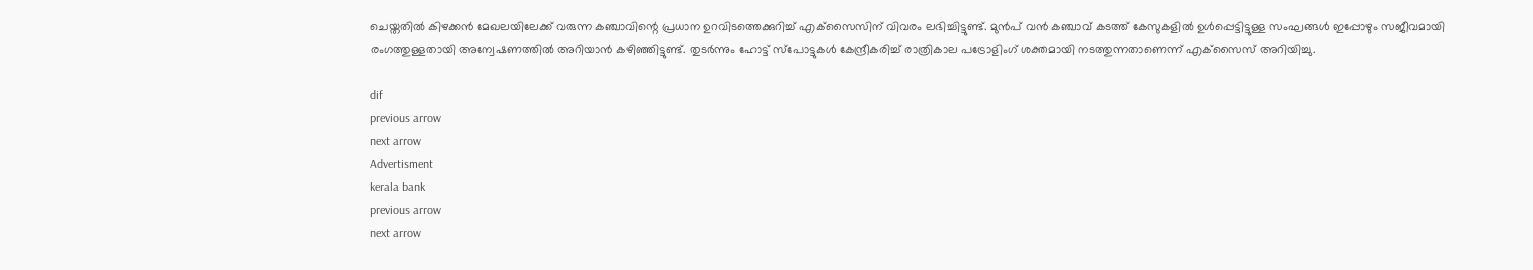ചെയ്തതില്‍ കിഴക്കന്‍ മേഖലയിലേക്ക് വരുന്ന കഞ്ചാവിന്റെ പ്രധാന ഉറവിടത്തെക്കുറിച്ച് എക്‌സൈസിന് വിവരം ലഭിച്ചിട്ടുണ്ട്. മുന്‍പ് വന്‍ കഞ്ചാവ് കടത്ത് കേസുകളില്‍ ഉള്‍പ്പെട്ടിട്ടുള്ള സംഘങ്ങള്‍ ഇപ്പോഴും സജീവമായി രംഗത്തുള്ളതായി അന്വേഷണത്തില്‍ അറിയാന്‍ കഴിഞ്ഞിട്ടുണ്ട്. തുടര്‍ന്നും ഹോട്ട് സ്‌പോട്ടുകള്‍ കേന്ദ്രീകരിച്ച് രാത്രികാല പട്രോളിംഗ് ശക്തമായി നടത്തുന്നതാണെന്ന് എക്‌സൈസ് അറിയിച്ചു.

dif
previous arrow
next arrow
Advertisment
kerala bank
previous arrow
next arrow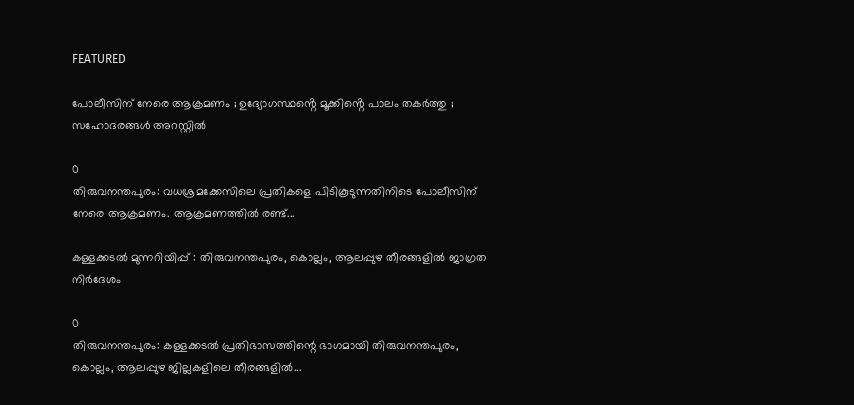FEATURED

പോലീസിന് നേരെ ആക്രമണം ; ഉദ്യോഗസ്ഥൻ്റെ മൂക്കിൻ്റെ പാലം തകർത്തു ; സഹോദരങ്ങൾ അറസ്റ്റിൽ

0
തിരുവനന്തപുരം: വധശ്രമക്കേസിലെ പ്രതികളെ പിടികൂടുന്നതിനിടെ പോലീസിന് നേരെ ആക്രമണം. ആക്രമണത്തിൽ രണ്ട്...

കള്ളക്കടൽ മുന്നറിയിപ്പ് : തിരുവനന്തപുരം, കൊല്ലം, ആലപ്പുഴ തീരങ്ങളിൽ ജാഗ്രത നിർദേശം

0
തിരുവനന്തപുരം: കള്ളക്കടൽ പ്രതിഭാസത്തിന്റെ ഭാഗമായി തിരുവനന്തപുരം, കൊല്ലം, ആലപ്പുഴ ജില്ലകളിലെ തീരങ്ങളിൽ...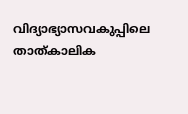വിദ്യാഭ്യാസവകുപ്പിലെ താത്കാലിക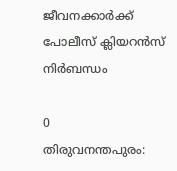ജീവനക്കാർക്ക് പോലീസ് ക്ലിയറൻസ് നിർബന്ധം

0
തിരുവനന്തപുരം: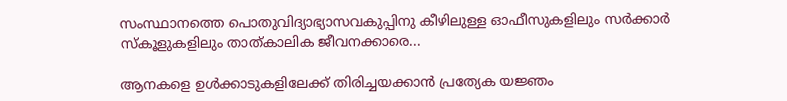സംസ്ഥാനത്തെ പൊതുവിദ്യാഭ്യാസവകുപ്പിനു കീഴിലുള്ള ഓഫീസുകളിലും സർക്കാർ സ്കൂളുകളിലും താത്കാലിക ജീവനക്കാരെ...

ആനകളെ ഉൾക്കാടുകളിലേക്ക് തിരിച്ചയക്കാൻ പ്രത്യേക യജ്ഞം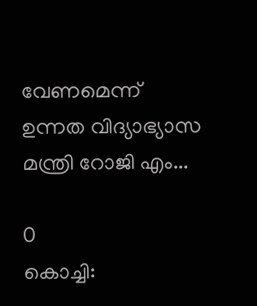വേണമെന്ന് ഉന്നത വിദ്യാഭ്യാസ മന്ത്രി റോജി എം...

0
കൊച്ചി: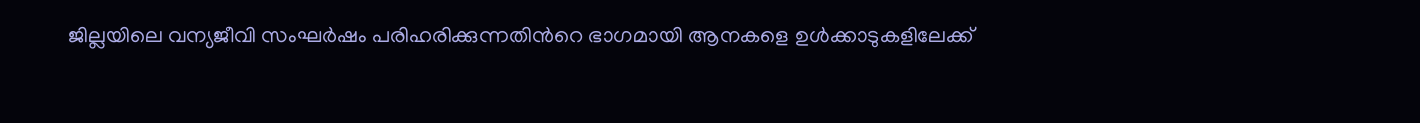ജില്ലയിലെ വന്യജീവി സംഘർഷം പരിഹരിക്കുന്നതിന്‍റെ ഭാഗമായി ആനകളെ ഉൾക്കാടുകളിലേക്ക്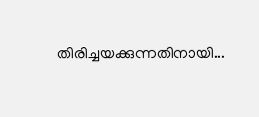തിരിച്ചയക്കുന്നതിനായി...